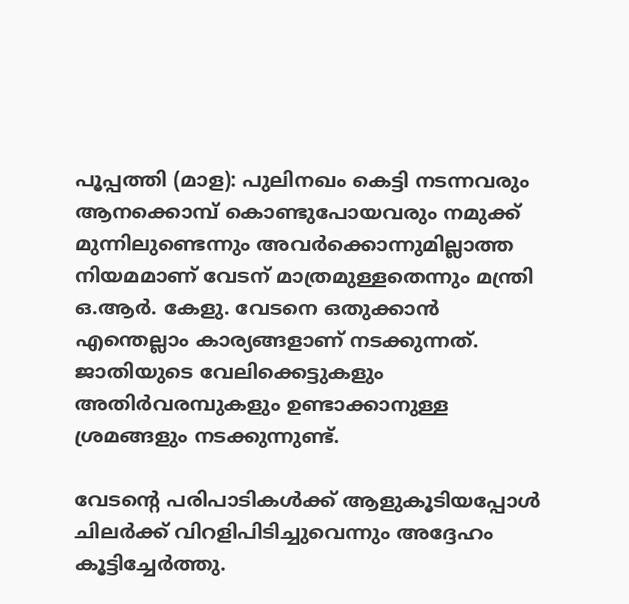പൂപ്പത്തി (മാള): പുലിനഖം കെട്ടി നടന്നവരും ആനക്കൊമ്പ് കൊണ്ടുപോയവരും നമുക്ക് മുന്നിലുണ്ടെന്നും അവർക്കൊന്നുമില്ലാത്ത നിയമമാണ് വേടന് മാത്രമുള്ളതെന്നും മന്ത്രി ഒ.ആർ. കേളു. വേടനെ ഒതുക്കാൻ എന്തെല്ലാം കാര്യങ്ങളാണ് നടക്കുന്നത്. ജാതിയുടെ വേലിക്കെട്ടുകളും അതിർവരമ്പുകളും ഉണ്ടാക്കാനുള്ള ശ്രമങ്ങളും നടക്കുന്നുണ്ട്.

വേടന്റെ പരിപാടികൾക്ക് ആളുകൂടിയപ്പോൾ ചിലർക്ക് വിറളിപിടിച്ചുവെന്നും അദ്ദേഹം കൂട്ടിച്ചേർത്തു.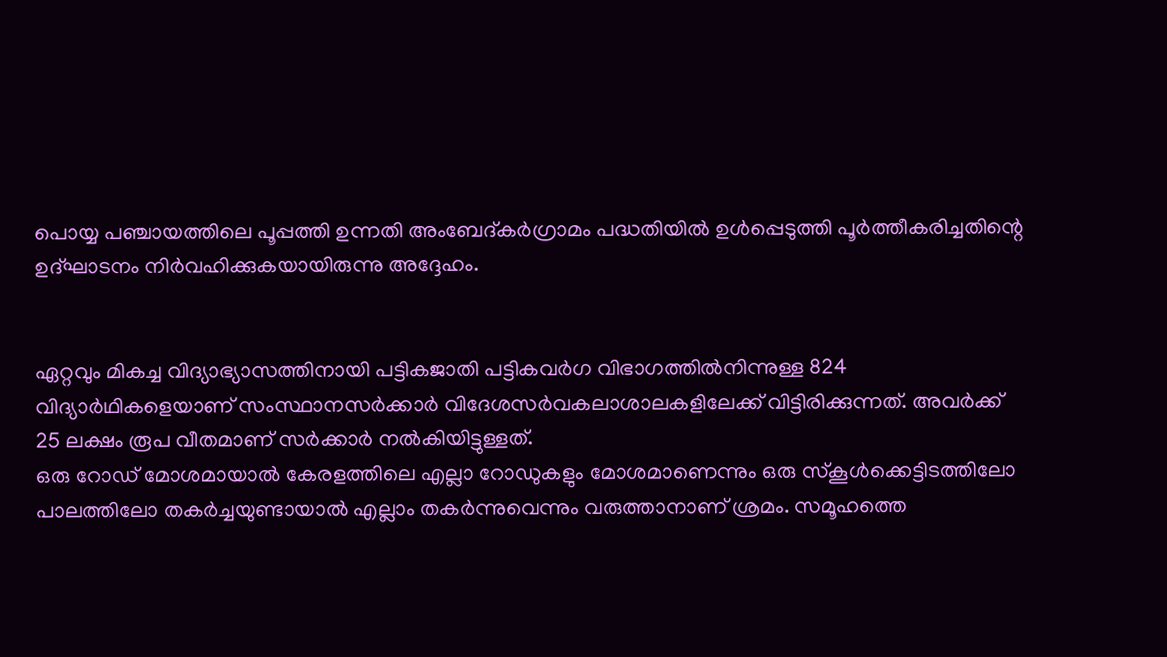പൊയ്യ പഞ്ചായത്തിലെ പൂപ്പത്തി ഉന്നതി അംബേദ്കർഗ്രാമം പദ്ധതിയിൽ ഉൾപ്പെടുത്തി പൂർത്തീകരിച്ചതിന്റെ ഉദ്ഘാടനം നിർവഹിക്കുകയായിരുന്നു അദ്ദേഹം.


ഏറ്റവും മികച്ച വിദ്യാഭ്യാസത്തിനായി പട്ടികജാതി പട്ടികവർഗ വിഭാഗത്തിൽനിന്നുള്ള 824 വിദ്യാർഥികളെയാണ് സംസ്ഥാനസർക്കാർ വിദേശസർവകലാശാലകളിലേക്ക് വിട്ടിരിക്കുന്നത്. അവർക്ക് 25 ലക്ഷം രൂപ വീതമാണ് സർക്കാർ നൽകിയിട്ടുള്ളത്.
ഒരു റോഡ് മോശമായാൽ കേരളത്തിലെ എല്ലാ റോഡുകളും മോശമാണെന്നും ഒരു സ്കൂൾക്കെട്ടിടത്തിലോ പാലത്തിലോ തകർച്ചയുണ്ടായാൽ എല്ലാം തകർന്നുവെന്നും വരുത്താനാണ് ശ്രമം. സമൂഹത്തെ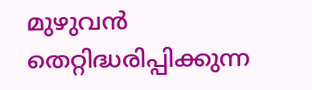മുഴുവൻ തെറ്റിദ്ധരിപ്പിക്കുന്ന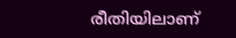രീതിയിലാണ്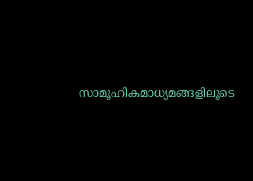സാമൂഹികമാധ്യമങ്ങളിലൂടെ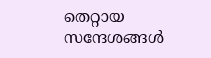തെറ്റായ സന്ദേശങ്ങൾ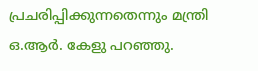പ്രചരിപ്പിക്കുന്നതെന്നും മന്ത്രി ഒ.ആർ. കേളു പറഞ്ഞു.